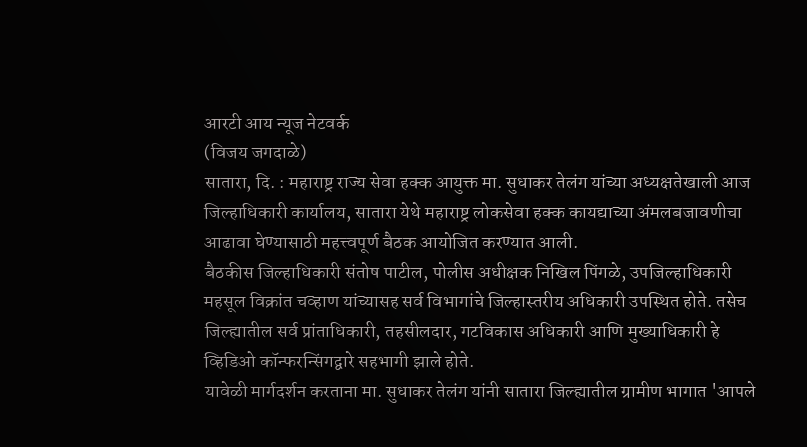आरटी आय न्यूज नेटवर्क
(विजय जगदाळे)
सातारा, दि. : महाराष्ट्र राज्य सेवा हक्क आयुक्त मा. सुधाकर तेलंग यांच्या अध्यक्षतेखाली आज जिल्हाधिकारी कार्यालय, सातारा येथे महाराष्ट्र लोकसेवा हक्क कायद्याच्या अंमलबजावणीचा आढावा घेण्यासाठी महत्त्वपूर्ण बैठक आयोजित करण्यात आली.
बैठकीस जिल्हाधिकारी संतोष पाटील, पोलीस अधीक्षक निखिल पिंगळे, उपजिल्हाधिकारी महसूल विक्रांत चव्हाण यांच्यासह सर्व विभागांचे जिल्हास्तरीय अधिकारी उपस्थित होते. तसेच जिल्ह्यातील सर्व प्रांताधिकारी, तहसीलदार, गटविकास अधिकारी आणि मुख्याधिकारी हे व्हिडिओ कॉन्फरन्सिंगद्वारे सहभागी झाले होते.
यावेळी मार्गदर्शन करताना मा. सुधाकर तेलंग यांनी सातारा जिल्ह्यातील ग्रामीण भागात 'आपले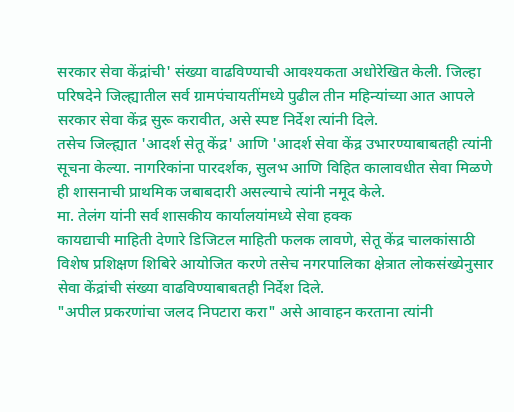सरकार सेवा केंद्रांची' संख्या वाढविण्याची आवश्यकता अधोरेखित केली. जिल्हा परिषदेने जिल्ह्यातील सर्व ग्रामपंचायतींमध्ये पुढील तीन महिन्यांच्या आत आपले सरकार सेवा केंद्र सुरू करावीत, असे स्पष्ट निर्देश त्यांनी दिले.
तसेच जिल्ह्यात 'आदर्श सेतू केंद्र' आणि 'आदर्श सेवा केंद्र उभारण्याबाबतही त्यांनी सूचना केल्या. नागरिकांना पारदर्शक, सुलभ आणि विहित कालावधीत सेवा मिळणे ही शासनाची प्राथमिक जबाबदारी असल्याचे त्यांनी नमूद केले.
मा. तेलंग यांनी सर्व शासकीय कार्यालयांमध्ये सेवा हक्क
कायद्याची माहिती देणारे डिजिटल माहिती फलक लावणे, सेतू केंद्र चालकांसाठी विशेष प्रशिक्षण शिबिरे आयोजित करणे तसेच नगरपालिका क्षेत्रात लोकसंख्येनुसार सेवा केंद्रांची संख्या वाढविण्याबाबतही निर्देश दिले.
"अपील प्रकरणांचा जलद निपटारा करा" असे आवाहन करताना त्यांनी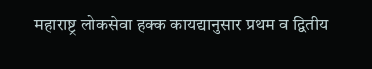महाराष्ट्र लोकसेवा हक्क कायद्यानुसार प्रथम व द्वितीय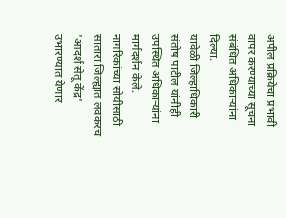अपील प्रक्रियेचा प्रभावी वापर करण्याच्या सूचना संबंधित अधिकाऱ्यांना दिल्या.
यावेळी जिल्हाधिकारी संतोष पाटील यांनीही उपस्थित अधिकाऱ्यांना मार्गदर्शन केले. नागरिकांच्या सोयीसाठी सातारा जिल्ह्यात लवकरच 'आदर्श सेतू केंद्र' उभारण्यात येणार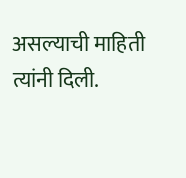असल्याची माहिती त्यांनी दिली.